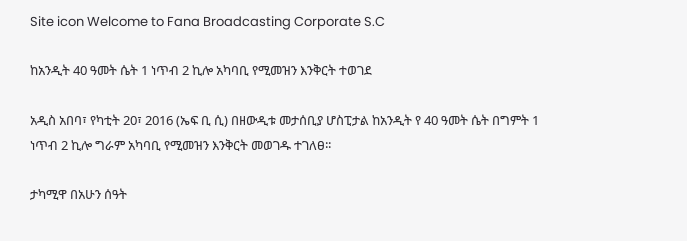Site icon Welcome to Fana Broadcasting Corporate S.C

ከአንዲት 40 ዓመት ሴት 1 ነጥብ 2 ኪሎ አካባቢ የሚመዝን እንቅርት ተወገደ

አዲስ አበባ፣ የካቲት 20፣ 2016 (ኤፍ ቢ ሲ) በዘውዲቱ መታሰቢያ ሆስፒታል ከአንዲት የ 40 ዓመት ሴት በግምት 1 ነጥብ 2 ኪሎ ግራም አካባቢ የሚመዝን እንቅርት መወገዱ ተገለፀ፡፡

ታካሚዋ በአሁን ሰዓት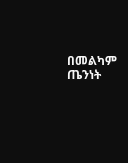በመልካም ጤንነት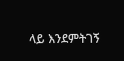ላይ እንደምትገኝ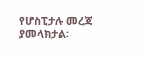የሆስፒታሉ መረጃ ያመላክታል፡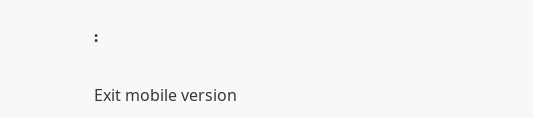፡

Exit mobile version